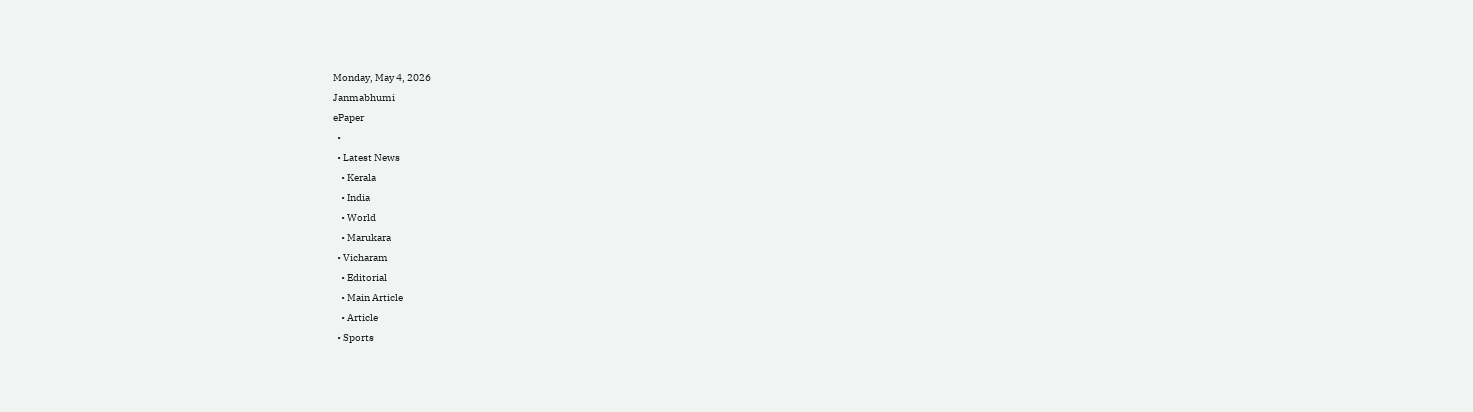Monday, May 4, 2026
Janmabhumi
ePaper
  •
  • Latest News
    • Kerala
    • India
    • World
    • Marukara
  • Vicharam
    • Editorial
    • Main Article
    • Article
  • Sports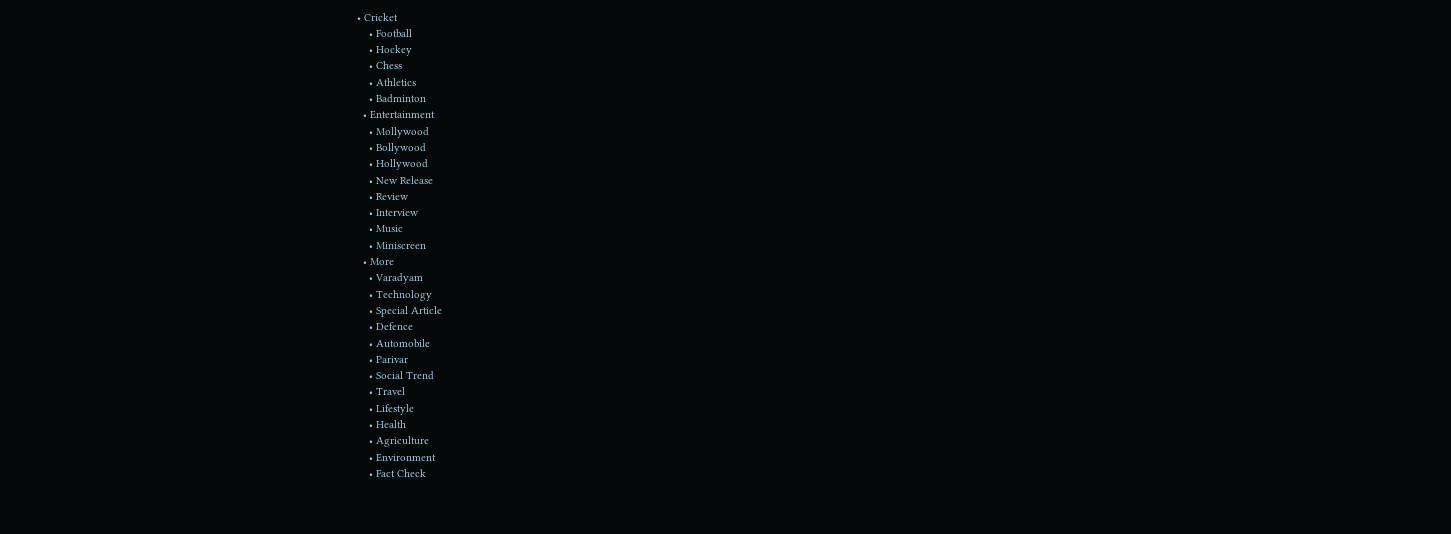• Cricket
    • Football
    • Hockey
    • Chess
    • Athletics
    • Badminton
  • Entertainment
    • Mollywood
    • Bollywood
    • Hollywood
    • New Release
    • Review
    • Interview
    • Music
    • Miniscreen
  • More
    • Varadyam
    • Technology
    • Special Article
    • Defence
    • Automobile
    • Parivar
    • Social Trend
    • Travel
    • Lifestyle
    • Health
    • Agriculture
    • Environment
    • Fact Check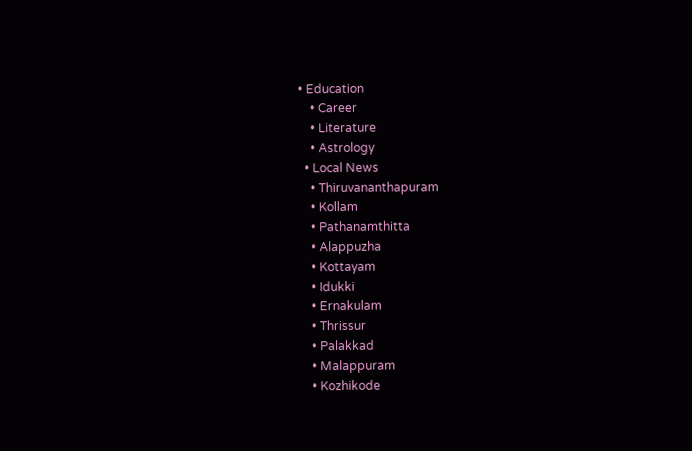• Education
    • Career
    • Literature
    • Astrology
  • Local News
    • Thiruvananthapuram
    • Kollam
    • Pathanamthitta
    • Alappuzha
    • Kottayam
    • Idukki
    • Ernakulam
    • Thrissur
    • Palakkad
    • Malappuram
    • Kozhikode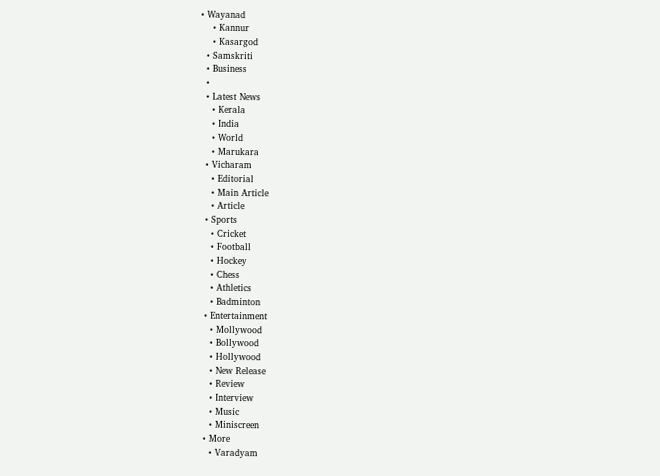• Wayanad
    • Kannur
    • Kasargod
  • Samskriti
  • Business
  •
  • Latest News
    • Kerala
    • India
    • World
    • Marukara
  • Vicharam
    • Editorial
    • Main Article
    • Article
  • Sports
    • Cricket
    • Football
    • Hockey
    • Chess
    • Athletics
    • Badminton
  • Entertainment
    • Mollywood
    • Bollywood
    • Hollywood
    • New Release
    • Review
    • Interview
    • Music
    • Miniscreen
  • More
    • Varadyam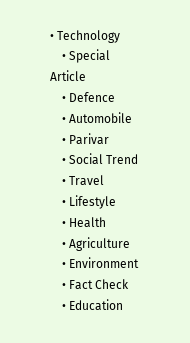• Technology
    • Special Article
    • Defence
    • Automobile
    • Parivar
    • Social Trend
    • Travel
    • Lifestyle
    • Health
    • Agriculture
    • Environment
    • Fact Check
    • Education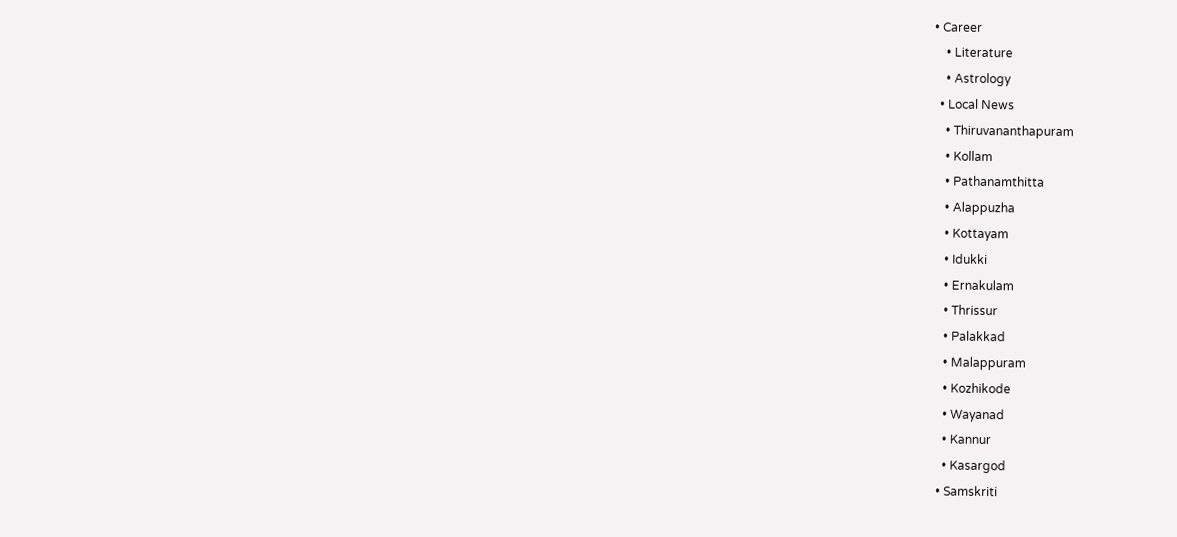• Career
    • Literature
    • Astrology
  • Local News
    • Thiruvananthapuram
    • Kollam
    • Pathanamthitta
    • Alappuzha
    • Kottayam
    • Idukki
    • Ernakulam
    • Thrissur
    • Palakkad
    • Malappuram
    • Kozhikode
    • Wayanad
    • Kannur
    • Kasargod
  • Samskriti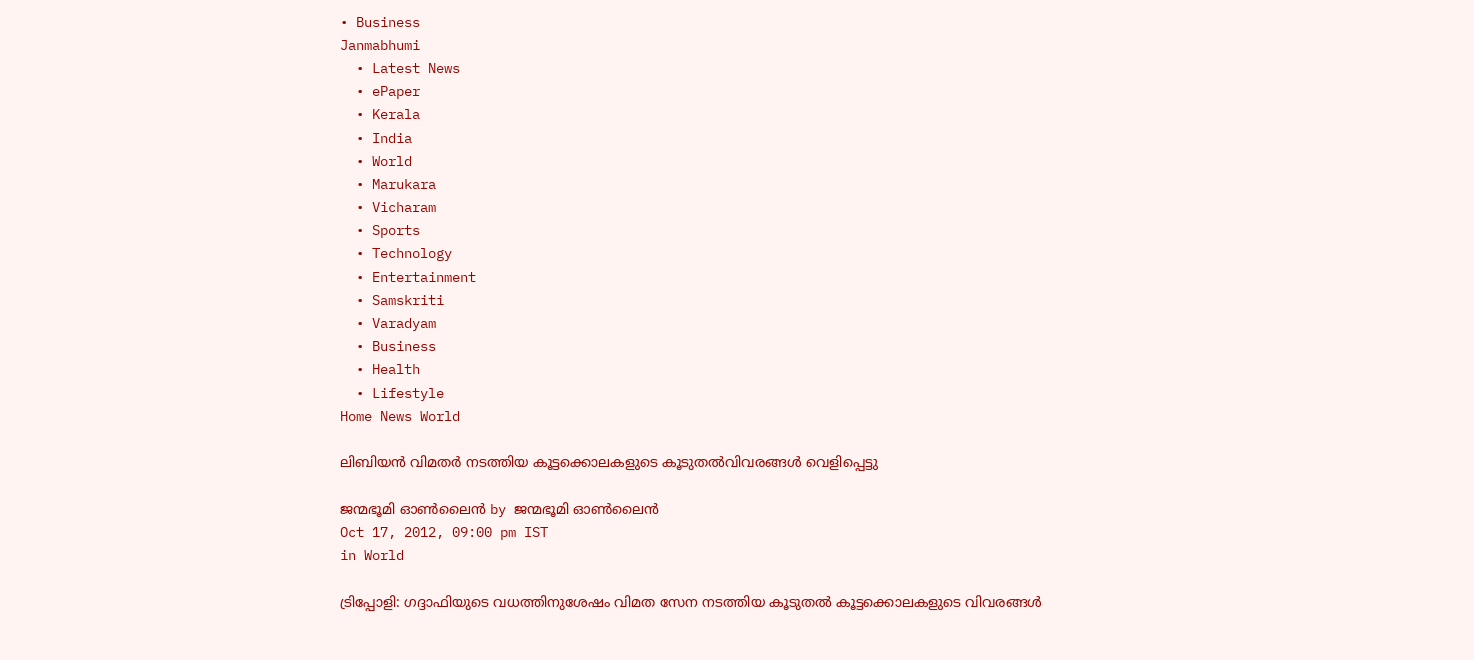• Business
Janmabhumi
  • Latest News
  • ePaper
  • Kerala
  • India
  • World
  • Marukara
  • Vicharam
  • Sports
  • Technology
  • Entertainment
  • Samskriti
  • Varadyam
  • Business
  • Health
  • Lifestyle
Home News World

ലിബിയന്‍ വിമതര്‍ നടത്തിയ കൂട്ടക്കൊലകളുടെ കൂടുതല്‍വിവരങ്ങള്‍ വെളിപ്പെട്ടു

ജന്മഭൂമി ഓണ്‍ലൈന്‍ by ജന്മഭൂമി ഓണ്‍ലൈന്‍
Oct 17, 2012, 09:00 pm IST
in World

ട്രിപ്പോളി: ഗദ്ദാഫിയുടെ വധത്തിനുശേഷം വിമത സേന നടത്തിയ കൂടുതല്‍ കൂട്ടക്കൊലകളുടെ വിവരങ്ങള്‍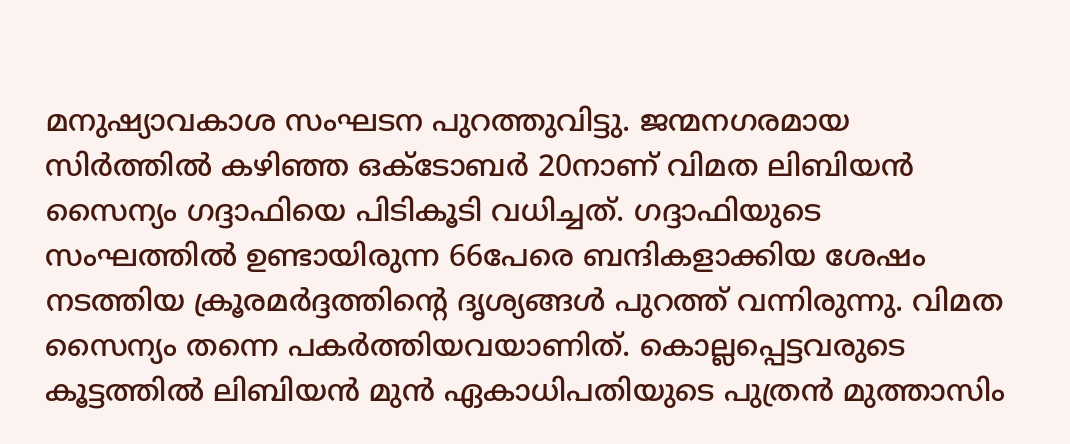മനുഷ്യാവകാശ സംഘടന പുറത്തുവിട്ടു. ജന്മനഗരമായ സിര്‍ത്തില്‍ കഴിഞ്ഞ ഒക്ടോബര്‍ 20നാണ്‌ വിമത ലിബിയന്‍ സൈന്യം ഗദ്ദാഫിയെ പിടികൂടി വധിച്ചത്‌. ഗദ്ദാഫിയുടെ സംഘത്തില്‍ ഉണ്ടായിരുന്ന 66പേരെ ബന്ദികളാക്കിയ ശേഷം നടത്തിയ ക്രൂരമര്‍ദ്ദത്തിന്റെ ദൃശ്യങ്ങള്‍ പുറത്ത്‌ വന്നിരുന്നു. വിമത സൈന്യം തന്നെ പകര്‍ത്തിയവയാണിത്‌. കൊല്ലപ്പെട്ടവരുടെ കൂട്ടത്തില്‍ ലിബിയന്‍ മുന്‍ ഏകാധിപതിയുടെ പുത്രന്‍ മുത്താസിം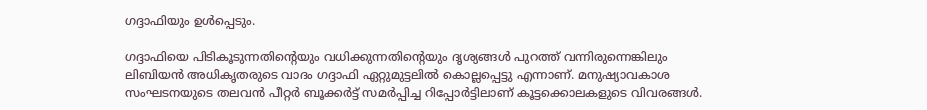ഗദ്ദാഫിയും ഉള്‍പ്പെടും.

ഗദ്ദാഫിയെ പിടികൂടുന്നതിന്റെയും വധിക്കുന്നതിന്റെയും ദൃശ്യങ്ങള്‍ പുറത്ത്‌ വന്നിരുന്നെങ്കിലും ലിബിയന്‍ അധികൃതരുടെ വാദം ഗദ്ദാഫി ഏറ്റുമുട്ടലില്‍ കൊല്ലപ്പെട്ടു എന്നാണ്‌. മനുഷ്യാവകാശ സംഘടനയുടെ തലവന്‍ പീറ്റര്‍ ബൂക്കര്‍ട്ട്‌ സമര്‍പ്പിച്ച റിപ്പോര്‍ട്ടിലാണ്‌ കൂട്ടക്കൊലകളുടെ വിവരങ്ങള്‍.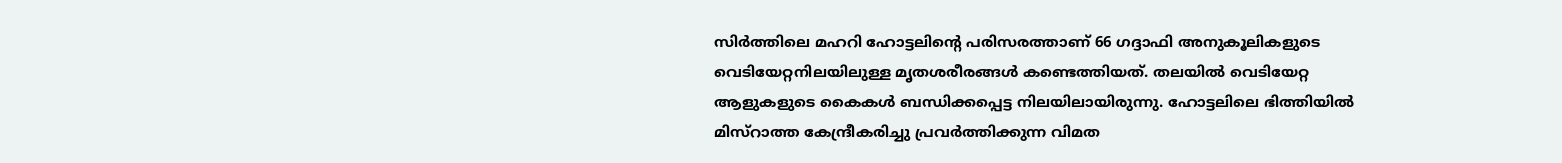സിര്‍ത്തിലെ മഹറി ഹോട്ടലിന്റെ പരിസരത്താണ്‌ 66 ഗദ്ദാഫി അനുകൂലികളുടെ വെടിയേറ്റനിലയിലുള്ള മൃതശരീരങ്ങള്‍ കണ്ടെത്തിയത്‌. തലയില്‍ വെടിയേറ്റ ആളുകളുടെ കൈകള്‍ ബന്ധിക്കപ്പെട്ട നിലയിലായിരുന്നു. ഹോട്ടലിലെ ഭിത്തിയില്‍ മിസ്‌റാത്ത കേന്ദ്രീകരിച്ചു പ്രവര്‍ത്തിക്കുന്ന വിമത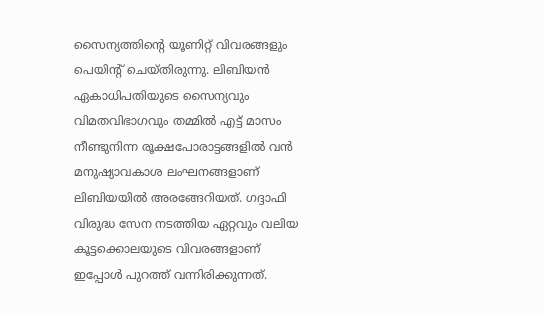സൈന്യത്തിന്റെ യൂണിറ്റ്‌ വിവരങ്ങളും പെയിന്റ്‌ ചെയ്തിരുന്നു. ലിബിയന്‍ ഏകാധിപതിയുടെ സൈന്യവും വിമതവിഭാഗവും തമ്മില്‍ എട്ട്‌ മാസം നീണ്ടുനിന്ന രൂക്ഷപോരാട്ടങ്ങളില്‍ വന്‍ മനുഷ്യാവകാശ ലംഘനങ്ങളാണ്‌ ലിബിയയില്‍ അരങ്ങേറിയത്‌. ഗദ്ദാഫി വിരുദ്ധ സേന നടത്തിയ ഏറ്റവും വലിയ കൂട്ടക്കൊലയുടെ വിവരങ്ങളാണ്‌ ഇപ്പോള്‍ പുറത്ത്‌ വന്നിരിക്കുന്നത്‌.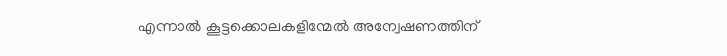എന്നാല്‍ കൂട്ടക്കൊലകളിന്മേല്‍ അന്വേഷണത്തിന്‌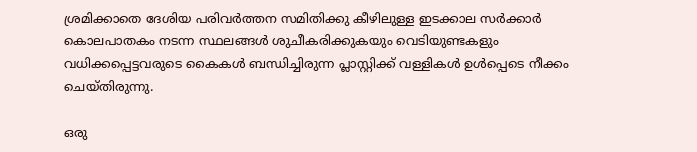ശ്രമിക്കാതെ ദേശിയ പരിവര്‍ത്തന സമിതിക്കു കീഴിലുള്ള ഇടക്കാല സര്‍ക്കാര്‍ കൊലപാതകം നടന്ന സ്ഥലങ്ങള്‍ ശുചീകരിക്കുകയും വെടിയുണ്ടകളും വധിക്കപ്പെട്ടവരുടെ കൈകള്‍ ബന്ധിച്ചിരുന്ന പ്ലാസ്റ്റിക്ക്‌ വള്ളികള്‍ ഉള്‍പ്പെടെ നീക്കം ചെയ്തിരുന്നു.

ഒരു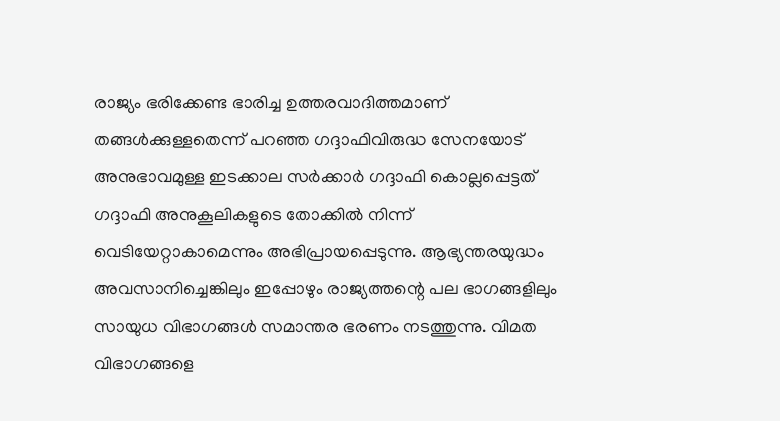രാജ്യം ഭരിക്കേണ്ട ഭാരിച്ച ഉത്തരവാദിത്തമാണ്‌ തങ്ങള്‍ക്കുള്ളതെന്ന്‌ പറഞ്ഞ ഗദ്ദാഫിവിരുദ്ധ സേനയോട്‌ അനുഭാവമുള്ള ഇടക്കാല സര്‍ക്കാര്‍ ഗദ്ദാഫി കൊല്ലപ്പെട്ടത്‌ ഗദ്ദാഫി അനുകൂലികളുടെ തോക്കില്‍ നിന്ന്‌ വെടിയേറ്റാകാമെന്നും അഭിപ്രായപ്പെടുന്നു. ആഭ്യന്തരയുദ്ധം അവസാനിച്ചെങ്കിലും ഇപ്പോഴും രാജ്യത്തന്റെ പല ഭാഗങ്ങളിലും സായുധ വിഭാഗങ്ങള്‍ സമാന്തര ഭരണം നടത്തുന്നു. വിമത വിഭാഗങ്ങളെ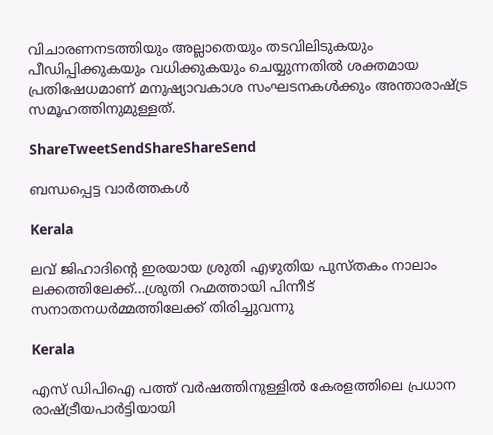വിചാരണനടത്തിയും അല്ലാതെയും തടവിലിടുകയും പീഡിപ്പിക്കുകയും വധിക്കുകയും ചെയ്യുന്നതില്‍ ശക്തമായ പ്രതിഷേധമാണ്‌ മനുഷ്യാവകാശ സംഘടനകള്‍ക്കും അന്താരാഷ്‌ട്ര സമൂഹത്തിനുമുള്ളത്‌.

ShareTweetSendShareShareSend

ബന്ധപ്പെട്ട വാര്‍ത്തകള്‍

Kerala

ലവ് ജിഹാദിന്റെ ഇരയായ ശ്രുതി എഴുതിയ പുസ്തകം നാലാം ലക്കത്തിലേക്ക്…ശ്രുതി റഹ്മത്തായി പിന്നീട് സനാതനധര്‍മ്മത്തിലേക്ക് തിരിച്ചുവന്നു

Kerala

എസ് ഡിപിഐ പത്ത് വര്‍ഷത്തിനുള്ളില്‍ കേരളത്തിലെ പ്രധാന രാഷ്‌ട്രീയപാര്‍ട്ടിയായി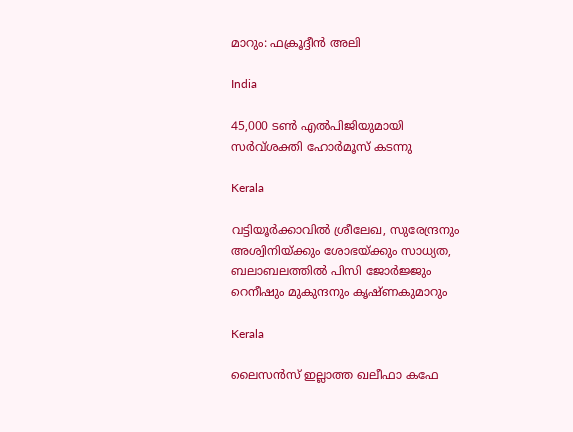മാറും: ഫക്രൂദ്ദീന്‍ അലി

India

45,000 ടണ്‍ എല്‍പിജിയുമായി സര്‍വ്ശക്തി ഹോര്‍മൂസ് കടന്നു

Kerala

വട്ടിയൂര്‍ക്കാവില്‍ ശ്രീലേഖ, സുരേന്ദ്രനും അശ്വിനിയ്‌ക്കും ശോഭയ്‌ക്കും സാധ്യത, ബലാബലത്തില്‍ പിസി ജോര്‍ജ്ജും റെനീഷും മുകുന്ദനും കൃഷ്ണകുമാറും

Kerala

ലൈസൻസ് ഇല്ലാത്ത ഖലീഫാ കഫേ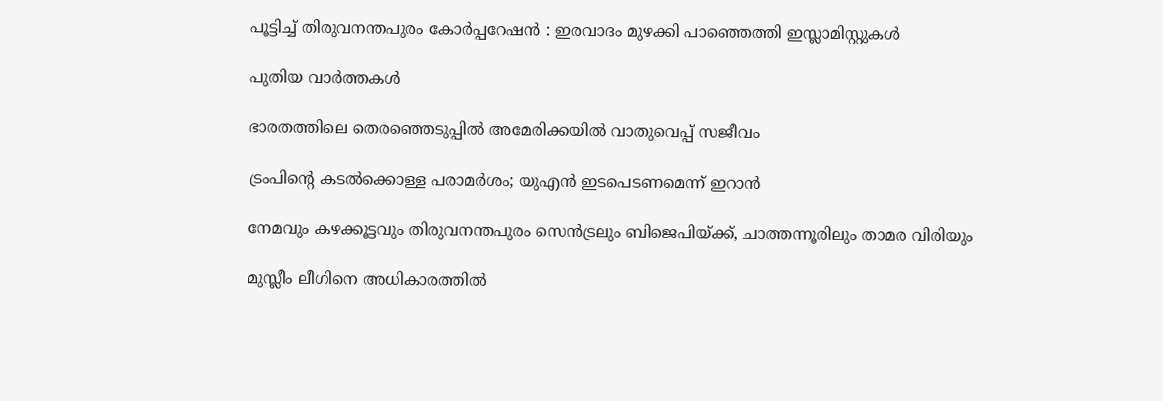പൂട്ടിച്ച് തിരുവനന്തപുരം കോർപ്പറേഷൻ : ഇരവാദം മുഴക്കി പാഞ്ഞെത്തി ഇസ്ലാമിസ്റ്റുകൾ

പുതിയ വാര്‍ത്തകള്‍

ഭാരതത്തിലെ തെരഞ്ഞെടുപ്പില്‍ അമേരിക്കയില്‍ വാതുവെപ്പ് സജീവം

ട്രംപിന്റെ കടല്‍ക്കൊള്ള പരാമര്‍ശം; യുഎന്‍ ഇടപെടണമെന്ന് ഇറാന്‍

നേമവും കഴക്കൂട്ടവും തിരുവനന്തപുരം സെന്‍ട്രലും ബിജെപിയ്‌ക്ക്, ചാത്തന്നൂരിലും താമര വിരിയും

മുസ്ലീം ലീഗിനെ അധികാരത്തിൽ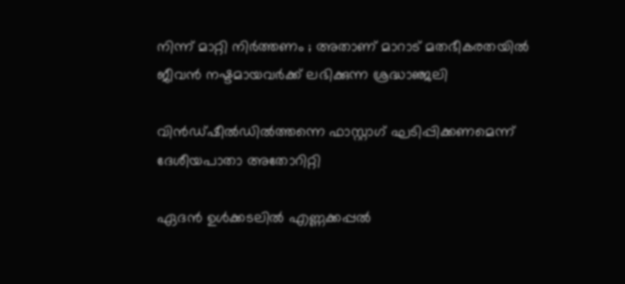നിന്ന് മാറ്റി നിർത്തണം ; അതാണ് മാറാട് മതഭീകരതയിൽ ജീവൻ നഷ്ടമായവർക്ക് ലഭിക്കുന്ന ശ്രദ്ധാഞ്ജലി

വിന്‍ഡ്ഷീല്‍ഡില്‍ത്തന്നെ ഫാസ്റ്റാഗ് ഘടിപ്പിക്കണമെന്ന് ദേശീയപാതാ അതോറിറ്റി

ഏദന്‍ ഉള്‍ക്കടലില്‍ എണ്ണക്കപ്പല്‍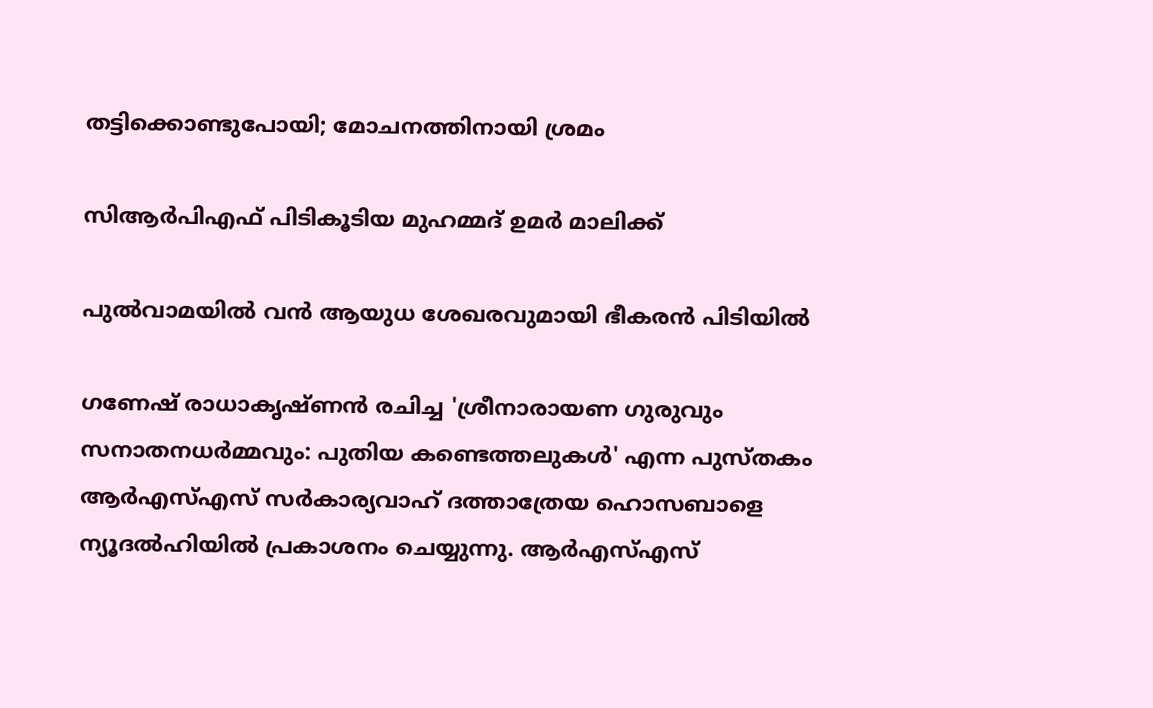തട്ടിക്കൊണ്ടുപോയി; മോചനത്തിനായി ശ്രമം

സിആര്‍പിഎഫ് പിടികൂടിയ മുഹമ്മദ് ഉമര്‍ മാലിക്ക്‌

പുല്‍വാമയില്‍ വന്‍ ആയുധ ശേഖരവുമായി ഭീകരന്‍ പിടിയില്‍

ഗണേഷ് രാധാകൃഷ്ണന്‍ രചിച്ച 'ശ്രീനാരായണ ഗുരുവും സനാതനധര്‍മ്മവും: പുതിയ കണ്ടെത്തലുകള്‍' എന്ന പുസ്തകം ആര്‍എസ്എസ് സര്‍കാര്യവാഹ് ദത്താത്രേയ ഹൊസബാളെ ന്യൂദല്‍ഹിയില്‍ പ്രകാശനം ചെയ്യുന്നു. ആര്‍എസ്എസ്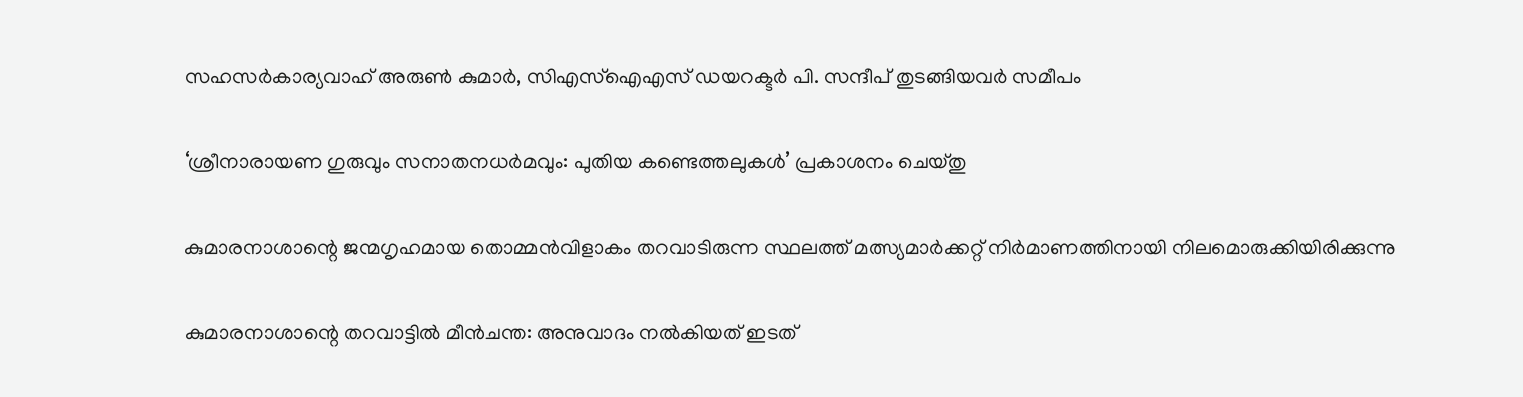സഹസര്‍കാര്യവാഹ് അരുണ്‍ കുമാര്‍, സിഎസ്ഐഎസ് ഡയറക്ടര്‍ പി. സന്ദീപ് തുടങ്ങിയവര്‍ സമീപം

‘ശ്രീനാരായണ ഗുരുവും സനാതനധര്‍മവും: പുതിയ കണ്ടെത്തലുകള്‍’ പ്രകാശനം ചെയ്തു

കുമാരനാശാന്റെ ജന്മഗൃഹമായ തൊമ്മന്‍വിളാകം തറവാടിരുന്ന സ്ഥലത്ത് മത്സ്യമാര്‍ക്കറ്റ് നിര്‍മാണത്തിനായി നിലമൊരുക്കിയിരിക്കുന്നു

കുമാരനാശാന്റെ തറവാട്ടില്‍ മീന്‍ചന്ത: അനുവാദം നല്‍കിയത് ഇടത്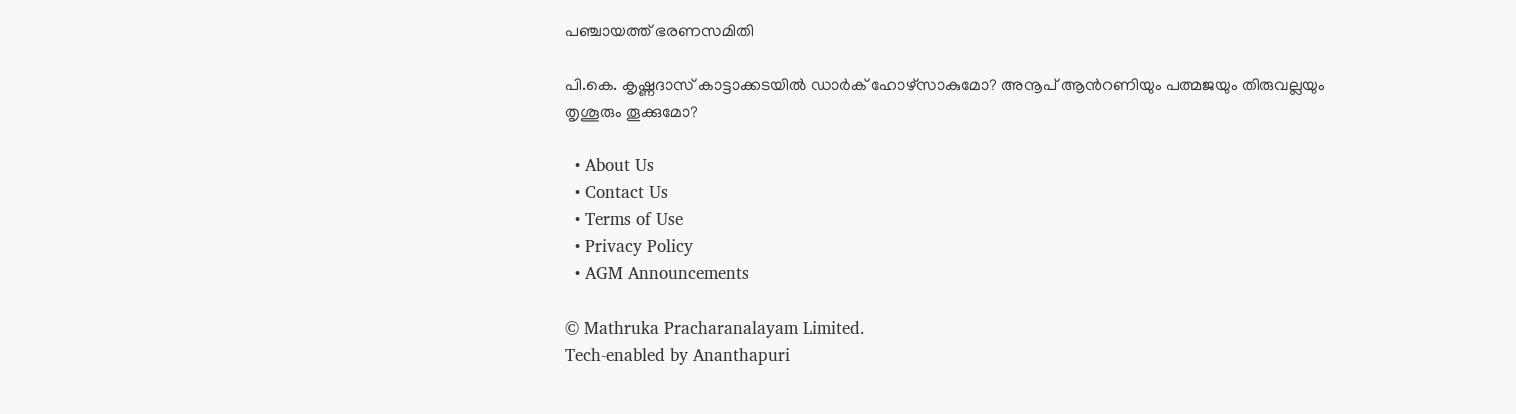പഞ്ചായത്ത് ഭരണസമിതി

പി.കെ. കൃഷ്ണദാസ് കാട്ടാക്കടയില്‍ ഡാര്‍ക് ഹോഴ്സാകുമോ? അനൂപ് ആന്‍റണിയും പത്മജയും തിരുവല്ലയും തൃശൂരും തൂക്കുമോ?

  • About Us
  • Contact Us
  • Terms of Use
  • Privacy Policy
  • AGM Announcements

© Mathruka Pracharanalayam Limited.
Tech-enabled by Ananthapuri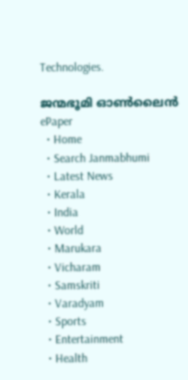Technologies.

ജന്മഭൂമി ഓണ്‍ലൈന്‍
ePaper
  • Home
  • Search Janmabhumi
  • Latest News
  • Kerala
  • India
  • World
  • Marukara
  • Vicharam
  • Samskriti
  • Varadyam
  • Sports
  • Entertainment
  • Health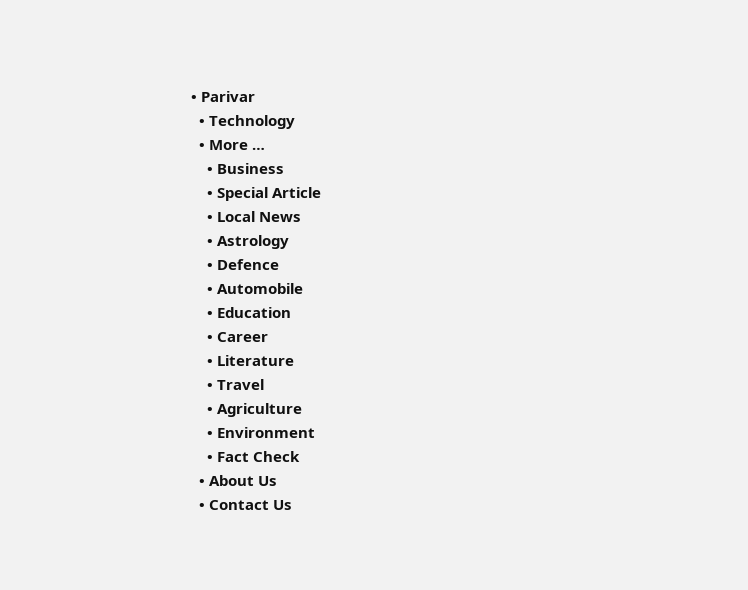• Parivar
  • Technology
  • More …
    • Business
    • Special Article
    • Local News
    • Astrology
    • Defence
    • Automobile
    • Education
    • Career
    • Literature
    • Travel
    • Agriculture
    • Environment
    • Fact Check
  • About Us
  • Contact Us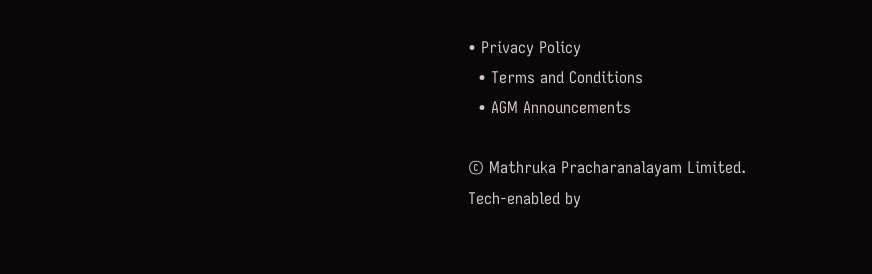• Privacy Policy
  • Terms and Conditions
  • AGM Announcements

© Mathruka Pracharanalayam Limited.
Tech-enabled by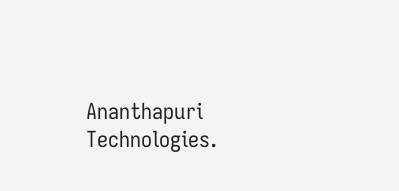Ananthapuri Technologies.